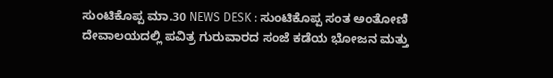ಸುಂಟಿಕೊಪ್ಪ ಮಾ.30 NEWS DESK : ಸುಂಟಿಕೊಪ್ಪ ಸಂತ ಅಂತೋಣಿ ದೇವಾಲಯದಲ್ಲಿ ಪವಿತ್ರ ಗುರುವಾರದ ಸಂಜೆ ಕಡೆಯ ಭೋಜನ ಮತ್ತು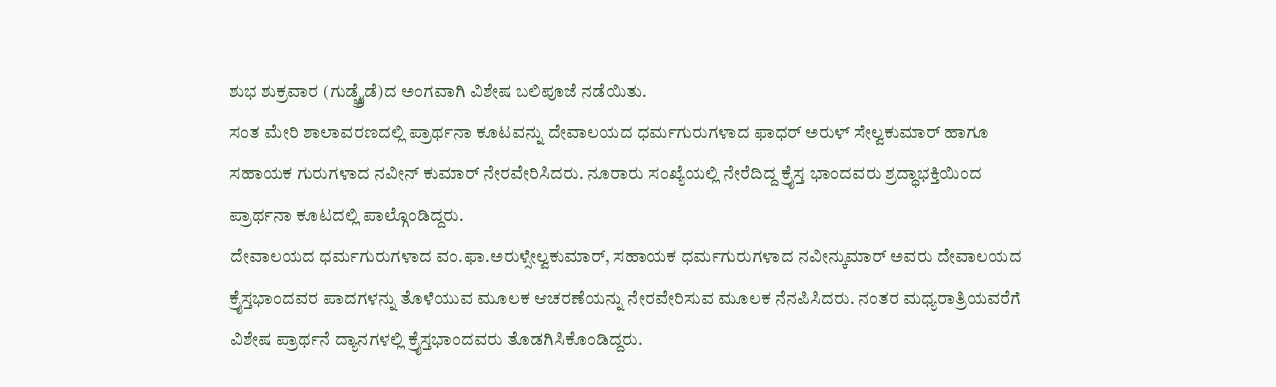ಶುಭ ಶುಕ್ರವಾರ (ಗುಡ್ಫ್ರೈಡೆ)ದ ಅಂಗವಾಗಿ ವಿಶೇಷ ಬಲಿಪೂಜೆ ನಡೆಯಿತು.
ಸಂತ ಮೇರಿ ಶಾಲಾವರಣದಲ್ಲಿ ಪ್ರಾರ್ಥನಾ ಕೂಟವನ್ನು ದೇವಾಲಯದ ಧರ್ಮಗುರುಗಳಾದ ಫಾಧರ್ ಅರುಳ್ ಸೇಲ್ವಕುಮಾರ್ ಹಾಗೂ ಸಹಾಯಕ ಗುರುಗಳಾದ ನವೀನ್ ಕುಮಾರ್ ನೇರವೇರಿಸಿದರು. ನೂರಾರು ಸಂಖ್ಯೆಯಲ್ಲಿ ನೇರೆದಿದ್ದ ಕ್ರೈಸ್ತ ಭಾಂದವರು ಶ್ರದ್ಧಾಭಕ್ತಿಯಿಂದ ಪ್ರಾರ್ಥನಾ ಕೂಟದಲ್ಲಿ ಪಾಲ್ಗೊಂಡಿದ್ದರು.
ದೇವಾಲಯದ ಧರ್ಮಗುರುಗಳಾದ ವಂ.ಫಾ.ಅರುಳ್ಸೇಲ್ವಕುಮಾರ್, ಸಹಾಯಕ ಧರ್ಮಗುರುಗಳಾದ ನವೀನ್ಕುಮಾರ್ ಅವರು ದೇವಾಲಯದ ಕ್ರೈಸ್ತಭಾಂದವರ ಪಾದಗಳನ್ನು ತೊಳೆಯುವ ಮೂಲಕ ಆಚರಣೆಯನ್ನು ನೇರವೇರಿಸುವ ಮೂಲಕ ನೆನಪಿಸಿದರು. ನಂತರ ಮಧ್ಯರಾತ್ರಿಯವರೆಗೆ ವಿಶೇಷ ಪ್ರಾರ್ಥನೆ ದ್ಯಾನಗಳಲ್ಲಿ ಕ್ರೈಸ್ತಭಾಂದವರು ತೊಡಗಿಸಿಕೊಂಡಿದ್ದರು.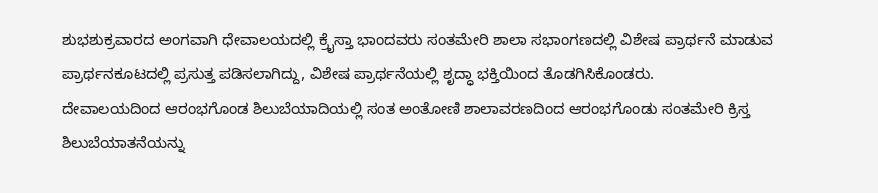ಶುಭಶುಕ್ರವಾರದ ಅಂಗವಾಗಿ ಧೇವಾಲಯದಲ್ಲಿ ಕ್ರೈಸ್ತಾ ಭಾಂದವರು ಸಂತಮೇರಿ ಶಾಲಾ ಸಭಾಂಗಣದಲ್ಲಿ ವಿಶೇಷ ಪ್ರಾರ್ಥನೆ ಮಾಡುವ ಪ್ರಾರ್ಥನಕೂಟದಲ್ಲಿ ಪ್ರಸುತ್ತ ಪಡಿಸಲಾಗಿದ್ದು, ವಿಶೇಷ ಪ್ರಾರ್ಥನೆಯಲ್ಲಿ ಶೃದ್ಧಾ ಭಕ್ತಿಯಿಂದ ತೊಡಗಿಸಿಕೊಂಡರು.
ದೇವಾಲಯದಿಂದ ಆರಂಭಗೊಂಡ ಶಿಲುಬೆಯಾದಿಯಲ್ಲಿ ಸಂತ ಅಂತೋಣಿ ಶಾಲಾವರಣದಿಂದ ಆರಂಭಗೊಂಡು ಸಂತಮೇರಿ ಕ್ರಿಸ್ತ ಶಿಲುಬೆಯಾತನೆಯನ್ನು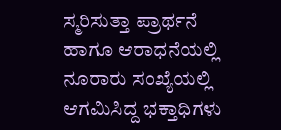ಸ್ಮರಿಸುತ್ತಾ ಪ್ರಾರ್ಥನೆ ಹಾಗೂ ಆರಾಧನೆಯಲ್ಲಿ ನೂರಾರು ಸಂಖ್ಯೆಯಲ್ಲಿ ಆಗಮಿಸಿದ್ದ ಭಕ್ತಾಧಿಗಳು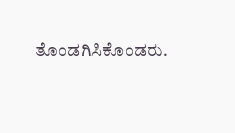ತೊಂಡಗಿಸಿಕೊಂಡರು.